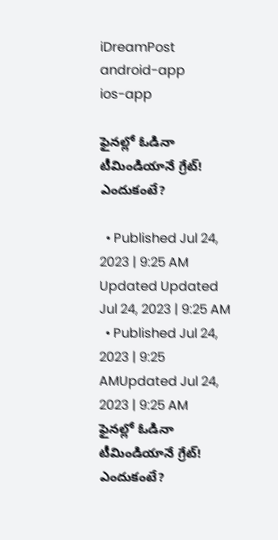iDreamPost
android-app
ios-app

ఫైనల్లో ఓడినా టీమిండియానే గ్రేట్‌! ఎందుకంటే?

  • Published Jul 24, 2023 | 9:25 AM Updated Updated Jul 24, 2023 | 9:25 AM
  • Published Jul 24, 2023 | 9:25 AMUpdated Jul 24, 2023 | 9:25 AM
ఫైనల్లో ఓడినా టీమిండియానే గ్రేట్‌! ఎందుకంటే?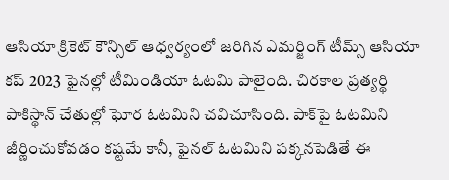ఆసియా క్రికెట్‌ కౌన్సిల్‌ ఆధ్వర్యంలో జరిగిన ఎమర్జింగ్‌ టీమ్స్‌ ఆసియా కప్‌ 2023 ఫైనల్లో టీమిండియా ఓటమి పాలైంది. చిరకాల ప్రత్యర్థి పాకిస్థాన్‌ చేతుల్లో ఘోర ఓటమిని చవిచూసింది. పాక్‌పై ఓటమిని జీర్ణించుకోవడం కష్టమే కానీ, ఫైనల్‌ ఓటమిని పక్కనపెడితే ఈ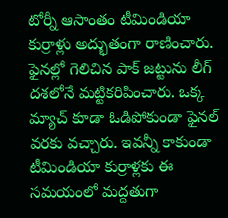టోర్నీ ఆసాంతం టీమిండియా కుర్రాళ్లు అద్భుతంగా రాణించారు. ఫైనల్లో గెలిచిన పాక్‌ జట్టును లీగ్‌ దశలోనే మట్టికరిపించారు. ఒక్క మ్యాచ్‌ కూడా ఓడిపోకుండా ఫైనల్‌ వరకు వచ్చారు. ఇవన్నీ కాకుండా టీమిండియా కుర్రాళ్లకు ఈ సమయంలో మద్దతుగా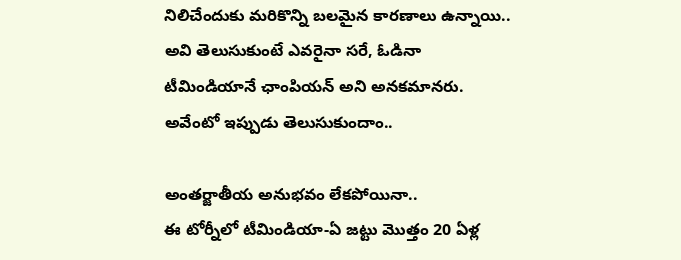నిలిచేందుకు మరికొన్ని బలమైన కారణాలు ఉన్నాయి.. అవి తెలుసుకుంటే ఎవరైనా సరే, ఓడినా టీమిండియానే ఛాంపియన్‌ అని అనకమానరు. అవేంటో ఇప్పుడు తెలుసుకుందాం..

అంతర్జాతీయ అనుభవం లేకపోయినా..
ఈ టోర్నీలో టీమిండియా-ఏ జట్టు మొత్తం 20 ఏళ్ల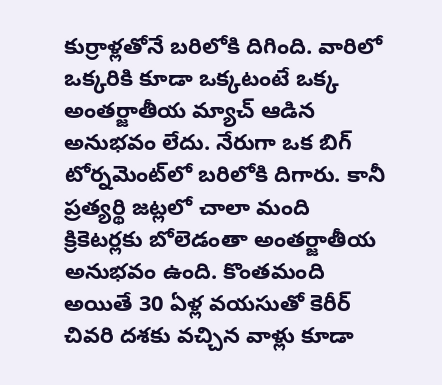కుర్రాళ్లతోనే బరిలోకి దిగింది. వారిలో ఒక్కరికి కూడా ఒక్కటంటే ఒక్క అంతర్జాతీయ మ్యాచ్‌ ఆడిన అనుభవం లేదు. నేరుగా ఒక బిగ్‌ టోర్నమెంట్‌లో బరిలోకి దిగారు. కానీ ప్రత్యర్థి జట్లలో చాలా మంది క్రికెటర్లకు బోలెడంతా అంతర్జాతీయ అనుభవం ఉంది. కొంతమంది అయితే 30 ఏళ్ల వయసుతో కెరీర్‌ చివరి దశకు వచ్చిన వాళ్లు కూడా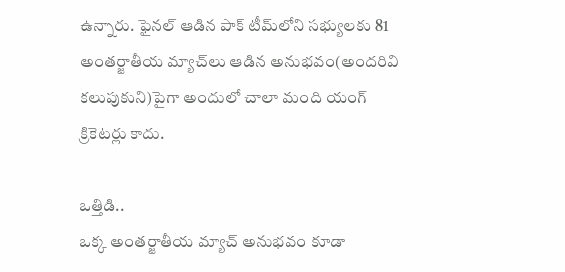ఉన్నారు. ఫైనల్‌ ఆడిన పాక్‌ టీమ్‌లోని సభ్యులకు 81 అంతర్జాతీయ మ్యాచ్‌లు ఆడిన అనుభవం(అందరివి కలుపుకుని)పైగా అందులో చాలా మంది యంగ్‌ క్రికెటర్లు కాదు.

ఒత్తిడి..
ఒక్క అంతర్జాతీయ మ్యాచ్‌ అనుభవం కూడా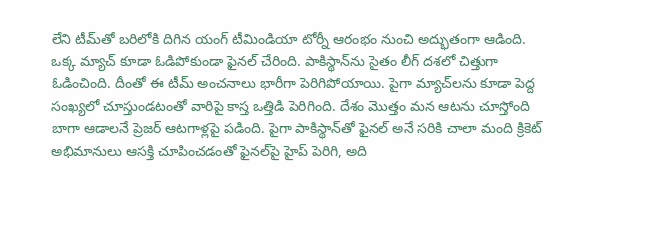లేని టీమ్‌తో బరిలోకి దిగిన యంగ్‌ టీమిండియా టోర్నీ ఆరంభం నుంచి అద్భుతంగా ఆడింది. ఒక్క మ్యాచ్‌ కూడా ఓడిపోకుండా ఫైనల్‌ చేరింది. పాకిస్థాన్‌ను సైతం లీగ్‌ దశలో చిత్తుగా ఓడించింది. దీంతో ఈ టీమ్‌ అంచనాలు భారీగా పెరిగిపోయాయి. పైగా మ్యాచ్‌లను కూడా పెద్ద సంఖ్యలో చూస్తుండటంతో వారిపై కాస్త ఒత్తిడి పెరిగింది. దేశం మొత్తం మన ఆటను చూస్తోంది బాగా ఆడాలనే ప్రెజర్‌ ఆటగాళ్లపై పడింది. పైగా పాకిస్థాన్‌తో ఫైనల్‌ అనే సరికి చాలా మంది క్రికెట్‌ అభిమానులు ఆసక్తి చూపించడంతో ఫైనల్‌పై హైప్‌ పెరిగి, అది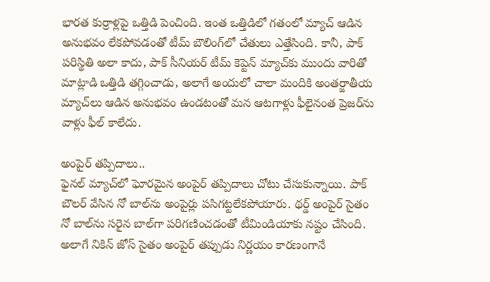భారత కుర్రాళ్లపై ఒత్తిడి పెంచింది. ఇంత ఒత్తిడిలో గతంలో మ్యాచ్‌ ఆడిన అనుభవం లేకపోవడంతో టీమ్‌ బౌలింగ్‌లో చేతులు ఎత్తేసింది. కానీ, పాక్‌ పరిస్థితి అలా కాదు, పాక్‌ సీనియర్‌ టీమ్‌ కెప్టెన్‌ మ్యాచ్‌కు ముందు వారితో మాట్లాడి ఒత్తిడి తగ్గించాడు, అలాగే అందులో చాలా మందికి అంతర్జాతీయ మ్యాచ్‌లు ఆడిన అనుభవం ఉండటంతో మన ఆటగాళ్లు ఫీలైనంత ప్రెజర్‌ను వాళ్లు ఫీల్‌ కాలేదు.

అంపైర్‌ తప్పిదాలు..
ఫైనల్‌ మ్యాచ్‌లో ఘోరమైన అంపైర్‌ తప్పిదాలు చోటు చేసుకున్నాయి. పాక్‌ బౌలర్‌ వేసిన నో బాల్‌ను అంపైర్లు పసిగట్టలేకపోయారు. థర్డ్‌ అంపైర్‌ సైతం నో బాల్‌ను సరైన బాల్‌గా పరిగణించడంతో టీమిండియాకు నష్టం చేసింది. అలాగే నికిన్‌ జోస్‌ సైతం అంపైర్‌ తప్పుడు నిర్ణయం కారణంగానే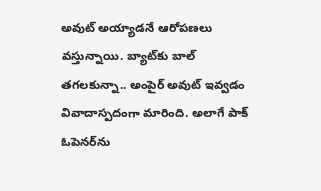అవుట్‌ అయ్యాడనే ఆరోపణలు వస్తున్నాయి. బ్యాట్‌కు బాల్‌ తగలకున్నా.. అంపైర్‌ అవుట్‌ ఇవ్వడం వివాదాస్పదంగా మారింది. అలాగే పాక్‌ ఓపెనర్‌ను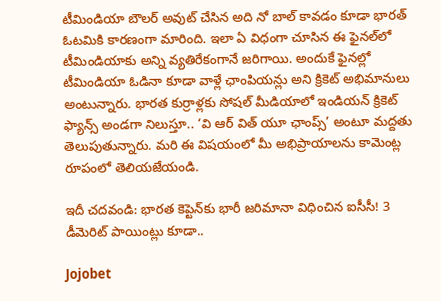టీమిండియా బౌలర్‌ అవుట్‌ చేసిన అది నో బాల్‌ కావడం కూడా భారత్‌ ఓటమికి కారణంగా మారింది. ఇలా ఏ విధంగా చూసిన ఈ ఫైనల్‌లో టీమిండియాకు అన్ని వ్యతిరేకంగానే జరిగాయి. అందుకే ఫైనల్లో టీమిండియా ఓడినా కూడా వాళ్లే ఛాంపియన్లు అని క్రికెట్‌ అభిమానులు అంటున్నారు. భారత కుర్రాళ్లకు సోషల్‌ మీడియాలో ఇండియన్‌ క్రికెట్‌ ఫ్యాన్స్‌ అండగా నిలుస్తూ.. ‘వి ఆర్‌ విత్‌ యూ ఛాంప్స్‌’ అంటూ మద్దతు తెలుపుతున్నారు. మరి ఈ విషయంలో మీ అభిప్రాయాలను కామెంట్ల రూపంలో తెలియజేయండి.

ఇదీ చదవండి: భారత కెప్టెన్‌కు భారీ జరిమానా విధించిన ఐసీసీ! 3 డీమెరిట్‌ పాయింట్లు కూడా..

Jojobet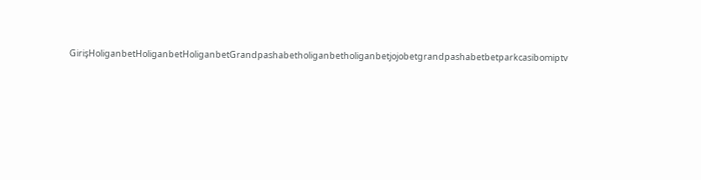GirişHoliganbetHoliganbetHoliganbetGrandpashabetholiganbetholiganbetjojobetgrandpashabetbetparkcasibomiptv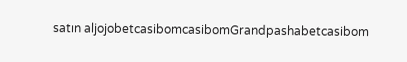satın aljojobetcasibomcasibomGrandpashabetcasibom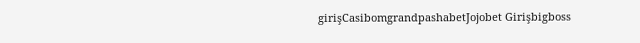girişCasibomgrandpashabetJojobet Girişbigboss